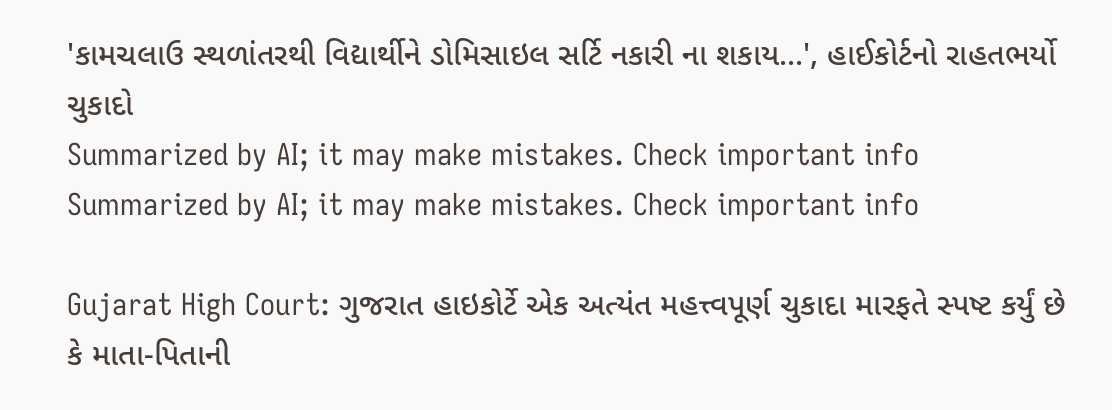'કામચલાઉ સ્થળાંતરથી વિદ્યાર્થીને ડોમિસાઇલ સર્ટિ નકારી ના શકાય...', હાઈકોર્ટનો રાહતભર્યો ચુકાદો
Summarized by AI; it may make mistakes. Check important info
Summarized by AI; it may make mistakes. Check important info

Gujarat High Court: ગુજરાત હાઇકોર્ટે એક અત્યંત મહત્ત્વપૂર્ણ ચુકાદા મારફતે સ્પષ્ટ કર્યું છે કે માતા-પિતાની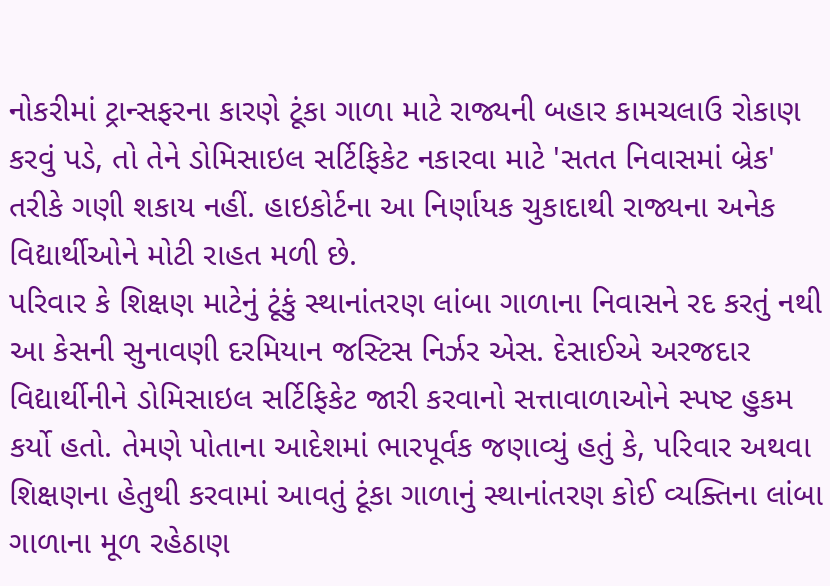નોકરીમાં ટ્રાન્સફરના કારણે ટૂંકા ગાળા માટે રાજ્યની બહાર કામચલાઉ રોકાણ કરવું પડે, તો તેને ડોમિસાઇલ સર્ટિફિકેટ નકારવા માટે 'સતત નિવાસમાં બ્રેક' તરીકે ગણી શકાય નહીં. હાઇકોર્ટના આ નિર્ણાયક ચુકાદાથી રાજ્યના અનેક વિદ્યાર્થીઓને મોટી રાહત મળી છે.
પરિવાર કે શિક્ષણ માટેનું ટૂંકું સ્થાનાંતરણ લાંબા ગાળાના નિવાસને રદ કરતું નથી
આ કેસની સુનાવણી દરમિયાન જસ્ટિસ નિર્ઝર એસ. દેસાઈએ અરજદાર વિદ્યાર્થીનીને ડોમિસાઇલ સર્ટિફિકેટ જારી કરવાનો સત્તાવાળાઓને સ્પષ્ટ હુકમ કર્યો હતો. તેમણે પોતાના આદેશમાં ભારપૂર્વક જણાવ્યું હતું કે, પરિવાર અથવા શિક્ષણના હેતુથી કરવામાં આવતું ટૂંકા ગાળાનું સ્થાનાંતરણ કોઈ વ્યક્તિના લાંબા ગાળાના મૂળ રહેઠાણ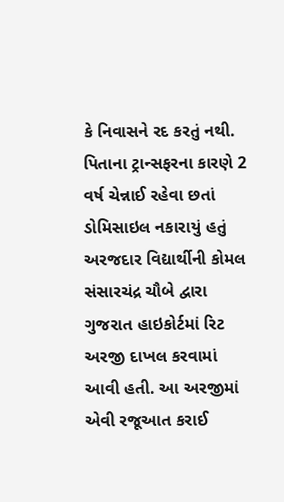કે નિવાસને રદ કરતું નથી.
પિતાના ટ્રાન્સફરના કારણે 2 વર્ષ ચેન્નાઈ રહેવા છતાં ડોમિસાઇલ નકારાયું હતું
અરજદાર વિદ્યાર્થીની કોમલ સંસારચંદ્ર ચૌબે દ્વારા ગુજરાત હાઇકોર્ટમાં રિટ અરજી દાખલ કરવામાં આવી હતી. આ અરજીમાં એવી રજૂઆત કરાઈ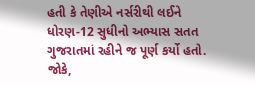હતી કે તેણીએ નર્સરીથી લઈને ધોરણ-12 સુધીનો અભ્યાસ સતત ગુજરાતમાં રહીને જ પૂર્ણ કર્યો હતો. જોકે,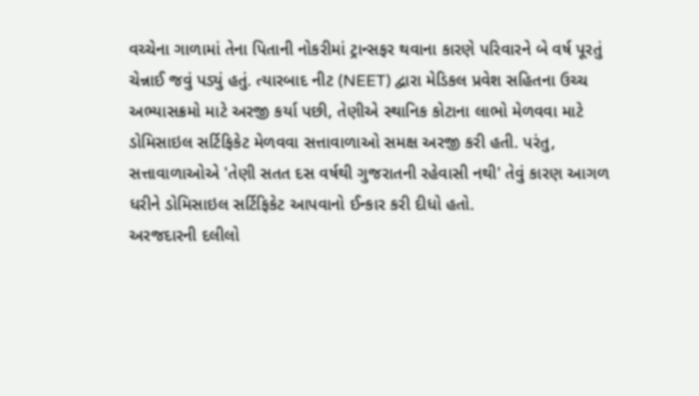વચ્ચેના ગાળામાં તેના પિતાની નોકરીમાં ટ્રાન્સફર થવાના કારણે પરિવારને બે વર્ષ પૂરતું ચેન્નાઈ જવું પડ્યું હતું. ત્યારબાદ નીટ (NEET) દ્વારા મેડિકલ પ્રવેશ સહિતના ઉચ્ચ અભ્યાસક્રમો માટે અરજી કર્યા પછી, તેણીએ સ્થાનિક કોટાના લાભો મેળવવા માટે ડોમિસાઇલ સર્ટિફિકેટ મેળવવા સત્તાવાળાઓ સમક્ષ અરજી કરી હતી. પરંતુ, સત્તાવાળાઓએ 'તેણી સતત દસ વર્ષથી ગુજરાતની રહેવાસી નથી' તેવું કારણ આગળ ધરીને ડોમિસાઇલ સર્ટિફિકેટ આપવાનો ઈન્કાર કરી દીધો હતો.
અરજદારની દલીલો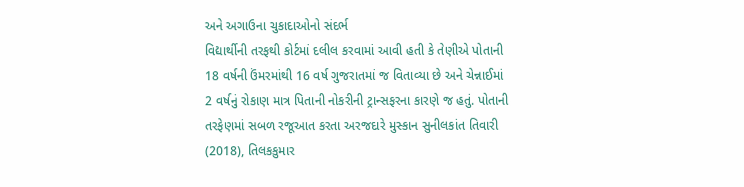અને અગાઉના ચુકાદાઓનો સંદર્ભ
વિદ્યાર્થીની તરફથી કોર્ટમાં દલીલ કરવામાં આવી હતી કે તેણીએ પોતાની 18 વર્ષની ઉંમરમાંથી 16 વર્ષ ગુજરાતમાં જ વિતાવ્યા છે અને ચેન્નાઈમાં 2 વર્ષનું રોકાણ માત્ર પિતાની નોકરીની ટ્રાન્સફરના કારણે જ હતું. પોતાની તરફેણમાં સબળ રજૂઆત કરતા અરજદારે મુસ્કાન સુનીલકાંત તિવારી (2018), તિલકકુમાર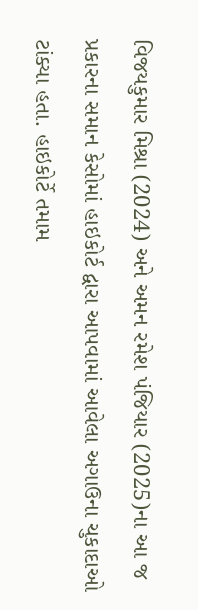વિજયકુમાર મિશ્રા (2024) અને અમન રમેશ પંજિયાર (2025)ના આ જ પ્રકારના સમાન કેસોમાં હાઇકોર્ટ દ્વારા આપવામાં આવેલા અગાઉના ચુકાદાઓ ટાંક્યા હતા. હાઇકોર્ટે તમામ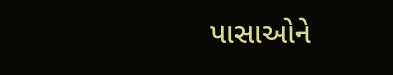પાસાઓને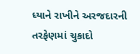ધ્યાને રાખીને અરજદારની તરફેણમાં ચુકાદો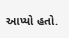આપ્યો હતો.